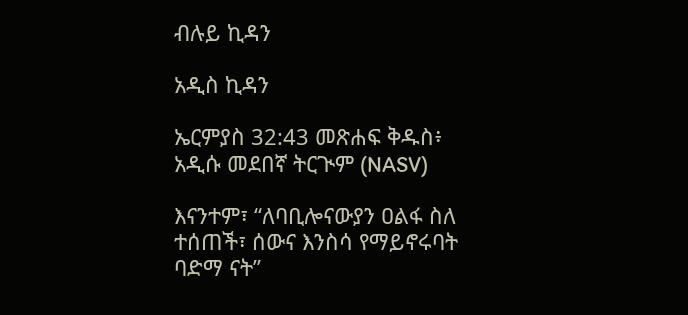ብሉይ ኪዳን

አዲስ ኪዳን

ኤርምያስ 32:43 መጽሐፍ ቅዱስ፥ አዲሱ መደበኛ ትርጒም (NASV)

እናንተም፣ “ለባቢሎናውያን ዐልፋ ስለ ተሰጠች፣ ሰውና እንስሳ የማይኖሩባት ባድማ ናት”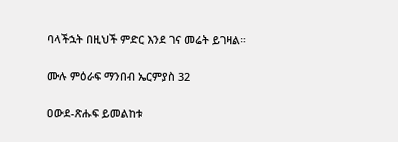ባላችኋት በዚህች ምድር እንደ ገና መሬት ይገዛል።

ሙሉ ምዕራፍ ማንበብ ኤርምያስ 32

ዐውደ-ጽሑፍ ይመልከቱ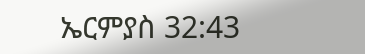ኤርምያስ 32:43